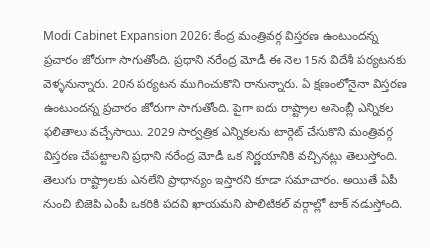Modi Cabinet Expansion 2026: కేంద్ర మంత్రివర్గ విస్తరణ ఉంటుందన్న ప్రచారం జోరుగా సాగుతోంది. ప్రధాని నరేంద్ర మోడీ ఈ నెల 15న విదేశీ పర్యటనకు వెళ్ళనున్నారు. 20న పర్యటన ముగించుకొని రానున్నారు. ఏ క్షణంలోనైనా విస్తరణ ఉంటుందన్న ప్రచారం జోరుగా సాగుతోంది. పైగా ఐదు రాష్ట్రాల అసెంబ్లీ ఎన్నికల ఫలితాలు వచ్చేసాయి. 2029 సార్వత్రిక ఎన్నికలను టార్గెట్ చేసుకొని మంత్రివర్గ విస్తరణ చేపట్టాలని ప్రధాని నరేంద్ర మోడీ ఒక నిర్ణయానికి వచ్చినట్లు తెలుస్తోంది. తెలుగు రాష్ట్రాలకు ఎనలేని ప్రాధాన్యం ఇస్తారని కూడా సమాచారం. అయితే ఏపీ నుంచి బిజెపి ఎంపీ ఒకరికి పదవి ఖాయమని పొలిటికల్ వర్గాల్లో టాక్ నడుస్తోంది.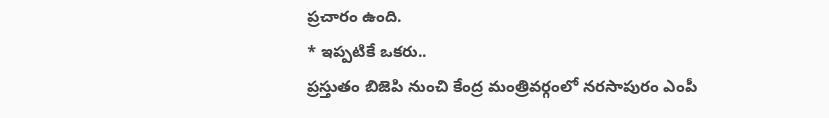ప్రచారం ఉంది.
* ఇప్పటికే ఒకరు..
ప్రస్తుతం బిజెపి నుంచి కేంద్ర మంత్రివర్గంలో నరసాపురం ఎంపీ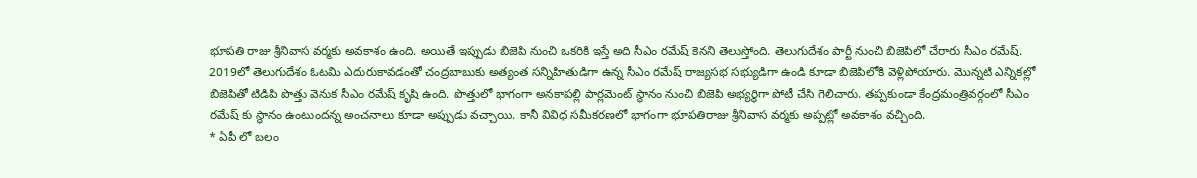భూపతి రాజు శ్రీనివాస వర్మకు అవకాశం ఉంది. అయితే ఇప్పుడు బిజెపి నుంచి ఒకరికి ఇస్తే అది సీఎం రమేష్ కెనని తెలుస్తోంది. తెలుగుదేశం పార్టీ నుంచి బిజెపిలో చేరారు సీఎం రమేష్. 2019లో తెలుగుదేశం ఓటమి ఎదురుకావడంతో చంద్రబాబుకు అత్యంత సన్నిహితుడిగా ఉన్న సీఎం రమేష్ రాజ్యసభ సభ్యుడిగా ఉండి కూడా బిజెపిలోకి వెళ్లిపోయారు. మొన్నటి ఎన్నికల్లో బిజెపితో టిడిపి పొత్తు వెనుక సీఎం రమేష్ కృషి ఉంది. పొత్తులో భాగంగా అనకాపల్లి పార్లమెంట్ స్థానం నుంచి బిజెపి అభ్యర్థిగా పోటీ చేసి గెలిచారు. తప్పకుండా కేంద్రమంత్రివర్గంలో సీఎం రమేష్ కు స్థానం ఉంటుందన్న అంచనాలు కూడా అప్పుడు వచ్చాయి. కానీ వివిధ సమీకరణలో భాగంగా భూపతిరాజు శ్రీనివాస వర్మకు అప్పట్లో అవకాశం వచ్చింది.
* ఏపీ లో బలం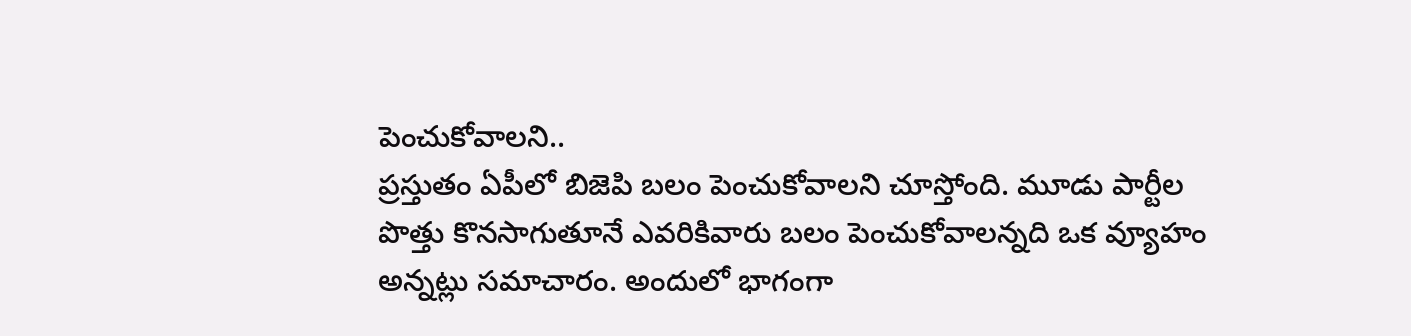పెంచుకోవాలని..
ప్రస్తుతం ఏపీలో బిజెపి బలం పెంచుకోవాలని చూస్తోంది. మూడు పార్టీల పొత్తు కొనసాగుతూనే ఎవరికివారు బలం పెంచుకోవాలన్నది ఒక వ్యూహం అన్నట్లు సమాచారం. అందులో భాగంగా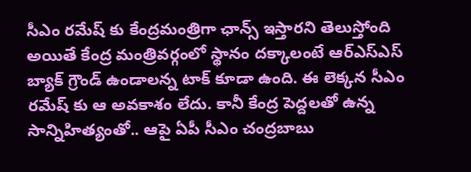సీఎం రమేష్ కు కేంద్రమంత్రిగా ఛాన్స్ ఇస్తారని తెలుస్తోంది అయితే కేంద్ర మంత్రివర్గంలో స్థానం దక్కాలంటే ఆర్ఎస్ఎస్ బ్యాక్ గ్రౌండ్ ఉండాలన్న టాక్ కూడా ఉంది. ఈ లెక్కన సీఎం రమేష్ కు ఆ అవకాశం లేదు. కానీ కేంద్ర పెద్దలతో ఉన్న సాన్నిహిత్యంతో.. ఆపై ఏపీ సీఎం చంద్రబాబు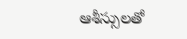ఆశీస్సులతో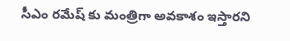సీఎం రమేష్ కు మంత్రిగా అవకాశం ఇస్తారని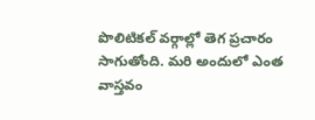పొలిటికల్ వర్గాల్లో తెగ ప్రచారం సాగుతోంది. మరి అందులో ఎంత వాస్తవం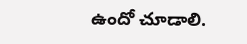ఉందో చూడాలి.